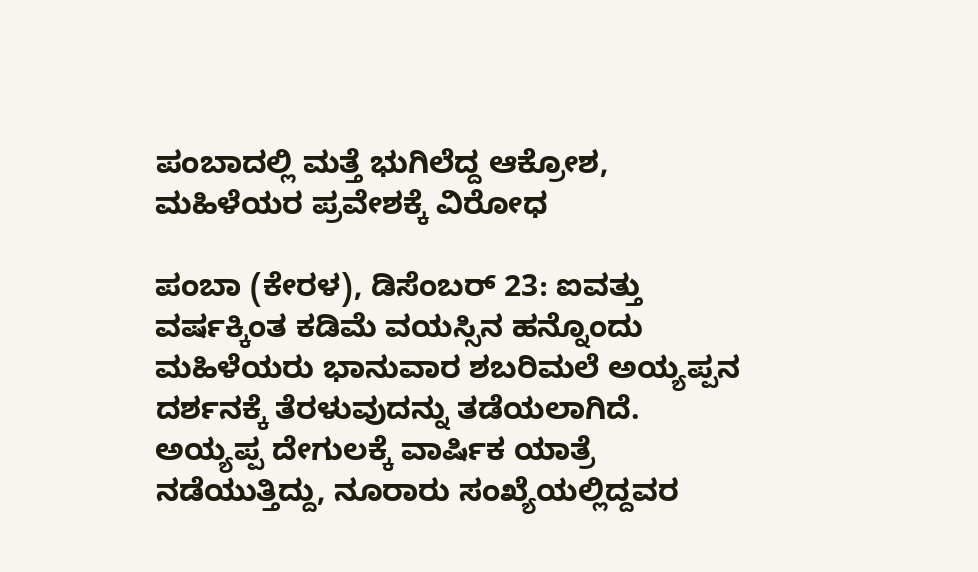ಪಂಬಾದಲ್ಲಿ ಮತ್ತೆ ಭುಗಿಲೆದ್ದ ಆಕ್ರೋಶ, ಮಹಿಳೆಯರ ಪ್ರವೇಶಕ್ಕೆ ವಿರೋಧ

ಪಂಬಾ (ಕೇರಳ), ಡಿಸೆಂಬರ್ 23: ಐವತ್ತು ವರ್ಷಕ್ಕಿಂತ ಕಡಿಮೆ ವಯಸ್ಸಿನ ಹನ್ನೊಂದು ಮಹಿಳೆಯರು ಭಾನುವಾರ ಶಬರಿಮಲೆ ಅಯ್ಯಪ್ಪನ ದರ್ಶನಕ್ಕೆ ತೆರಳುವುದನ್ನು ತಡೆಯಲಾಗಿದೆ. ಅಯ್ಯಪ್ಪ ದೇಗುಲಕ್ಕೆ ವಾರ್ಷಿಕ ಯಾತ್ರೆ ನಡೆಯುತ್ತಿದ್ದು, ನೂರಾರು ಸಂಖ್ಯೆಯಲ್ಲಿದ್ದವರ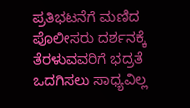ಪ್ರತಿಭಟನೆಗೆ ಮಣಿದ ಪೊಲೀಸರು ದರ್ಶನಕ್ಕೆ ತೆರಳುವವರಿಗೆ ಭದ್ರತೆ ಒದಗಿಸಲು ಸಾಧ್ಯವಿಲ್ಲ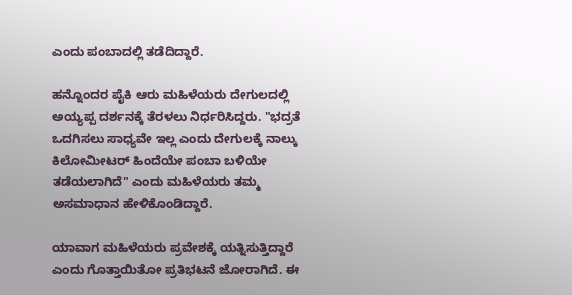ಎಂದು ಪಂಬಾದಲ್ಲಿ ತಡೆದಿದ್ದಾರೆ.

ಹನ್ನೊಂದರ ಪೈಕಿ ಆರು ಮಹಿಳೆಯರು ದೇಗುಲದಲ್ಲಿ ಅಯ್ಯಪ್ಪ ದರ್ಶನಕ್ಕೆ ತೆರಳಲು ನಿರ್ಧರಿಸಿದ್ದರು. "ಭದ್ರತೆ ಒದಗಿಸಲು ಸಾಧ್ಯವೇ ಇಲ್ಲ ಎಂದು ದೇಗುಲಕ್ಕೆ ನಾಲ್ಕು ಕಿಲೋಮೀಟರ್ ಹಿಂದೆಯೇ ಪಂಬಾ ಬಳಿಯೇ ತಡೆಯಲಾಗಿದೆ" ಎಂದು ಮಹಿಳೆಯರು ತಮ್ಮ ಅಸಮಾಧಾನ ಹೇಳಿಕೊಂಡಿದ್ದಾರೆ.

ಯಾವಾಗ ಮಹಿಳೆಯರು ಪ್ರವೇಶಕ್ಕೆ ಯತ್ನಿಸುತ್ತಿದ್ದಾರೆ ಎಂದು ಗೊತ್ತಾಯಿತೋ ಪ್ರತಿಭಟನೆ ಜೋರಾಗಿದೆ. ಈ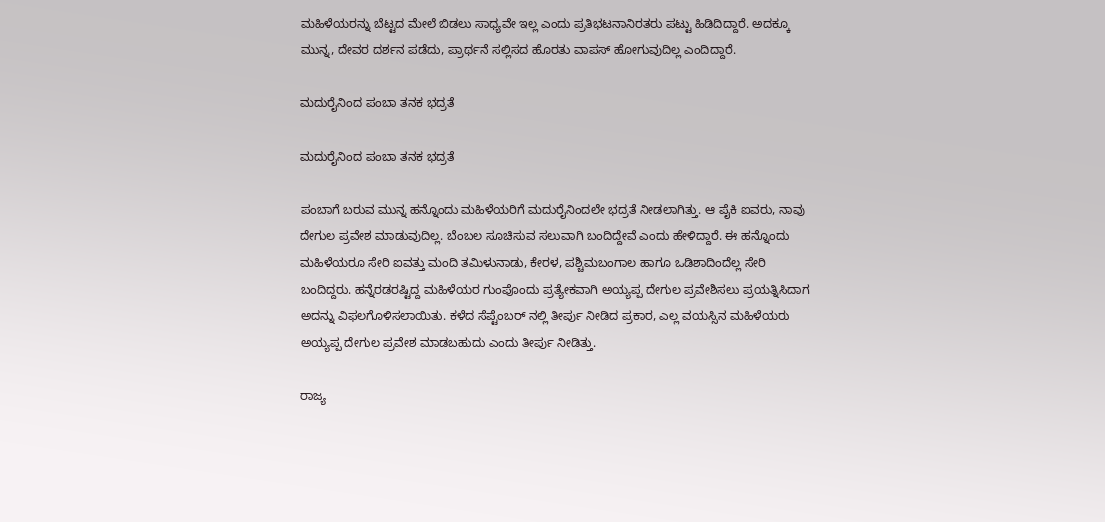ಮಹಿಳೆಯರನ್ನು ಬೆಟ್ಟದ ಮೇಲೆ ಬಿಡಲು ಸಾಧ್ಯವೇ ಇಲ್ಲ ಎಂದು ಪ್ರತಿಭಟನಾನಿರತರು ಪಟ್ಟು ಹಿಡಿದಿದ್ದಾರೆ. ಅದಕ್ಕೂ ಮುನ್ನ, ದೇವರ ದರ್ಶನ ಪಡೆದು, ಪ್ರಾರ್ಥನೆ ಸಲ್ಲಿಸದ ಹೊರತು ವಾಪಸ್ ಹೋಗುವುದಿಲ್ಲ ಎಂದಿದ್ದಾರೆ.

ಮದುರೈನಿಂದ ಪಂಬಾ ತನಕ ಭದ್ರತೆ

ಮದುರೈನಿಂದ ಪಂಬಾ ತನಕ ಭದ್ರತೆ

ಪಂಬಾಗೆ ಬರುವ ಮುನ್ನ ಹನ್ನೊಂದು ಮಹಿಳೆಯರಿಗೆ ಮದುರೈನಿಂದಲೇ ಭದ್ರತೆ ನೀಡಲಾಗಿತ್ತು. ಆ ಪೈಕಿ ಐವರು, ನಾವು ದೇಗುಲ ಪ್ರವೇಶ ಮಾಡುವುದಿಲ್ಲ. ಬೆಂಬಲ ಸೂಚಿಸುವ ಸಲುವಾಗಿ ಬಂದಿದ್ದೇವೆ ಎಂದು ಹೇಳಿದ್ದಾರೆ. ಈ ಹನ್ನೊಂದು ಮಹಿಳೆಯರೂ ಸೇರಿ ಐವತ್ತು ಮಂದಿ ತಮಿಳುನಾಡು, ಕೇರಳ, ಪಶ್ಚಿಮಬಂಗಾಲ ಹಾಗೂ ಒಡಿಶಾದಿಂದೆಲ್ಲ ಸೇರಿ ಬಂದಿದ್ದರು. ಹನ್ನೆರಡರಷ್ಟಿದ್ದ ಮಹಿಳೆಯರ ಗುಂಪೊಂದು ಪ್ರತ್ಯೇಕವಾಗಿ ಅಯ್ಯಪ್ಪ ದೇಗುಲ ಪ್ರವೇಶಿಸಲು ಪ್ರಯತ್ನಿಸಿದಾಗ ಅದನ್ನು ವಿಫಲಗೊಳಿಸಲಾಯಿತು. ಕಳೆದ ಸೆಪ್ಟೆಂಬರ್ ನಲ್ಲಿ ತೀರ್ಪು ನೀಡಿದ ಪ್ರಕಾರ, ಎಲ್ಲ ವಯಸ್ಸಿನ ಮಹಿಳೆಯರು ಅಯ್ಯಪ್ಪ ದೇಗುಲ ಪ್ರವೇಶ ಮಾಡಬಹುದು ಎಂದು ತೀರ್ಪು ನೀಡಿತ್ತು.

ರಾಜ್ಯ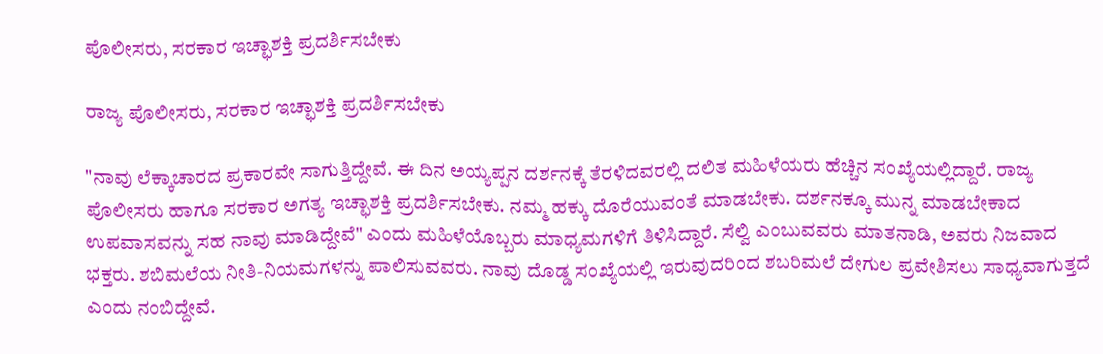ಪೊಲೀಸರು, ಸರಕಾರ ಇಚ್ಛಾಶಕ್ತಿ ಪ್ರದರ್ಶಿಸಬೇಕು

ರಾಜ್ಯ ಪೊಲೀಸರು, ಸರಕಾರ ಇಚ್ಛಾಶಕ್ತಿ ಪ್ರದರ್ಶಿಸಬೇಕು

"ನಾವು ಲೆಕ್ಕಾಚಾರದ ಪ್ರಕಾರವೇ ಸಾಗುತ್ತಿದ್ದೇವೆ. ಈ ದಿನ ಅಯ್ಯಪ್ಪನ ದರ್ಶನಕ್ಕೆ ತೆರಳಿದವರಲ್ಲಿ ದಲಿತ ಮಹಿಳೆಯರು ಹೆಚ್ಚಿನ ಸಂಖ್ಯೆಯಲ್ಲಿದ್ದಾರೆ. ರಾಜ್ಯ ಪೊಲೀಸರು ಹಾಗೂ ಸರಕಾರ ಅಗತ್ಯ ಇಚ್ಛಾಶಕ್ತಿ ಪ್ರದರ್ಶಿಸಬೇಕು. ನಮ್ಮ ಹಕ್ಕು ದೊರೆಯುವಂತೆ ಮಾಡಬೇಕು. ದರ್ಶನಕ್ಕೂ ಮುನ್ನ ಮಾಡಬೇಕಾದ ಉಪವಾಸವನ್ನು ಸಹ ನಾವು ಮಾಡಿದ್ದೇವೆ" ಎಂದು ಮಹಿಳೆಯೊಬ್ಬರು ಮಾಧ್ಯಮಗಳಿಗೆ ತಿಳಿಸಿದ್ದಾರೆ. ಸೆಲ್ವಿ ಎಂಬುವವರು ಮಾತನಾಡಿ, ಅವರು ನಿಜವಾದ ಭಕ್ತರು. ಶಬಿಮಲೆಯ ನೀತಿ-ನಿಯಮಗಳನ್ನು ಪಾಲಿಸುವವರು. ನಾವು ದೊಡ್ಡ ಸಂಖ್ಯೆಯಲ್ಲಿ ಇರುವುದರಿಂದ ಶಬರಿಮಲೆ ದೇಗುಲ ಪ್ರವೇಶಿಸಲು ಸಾಧ್ಯವಾಗುತ್ತದೆ ಎಂದು ನಂಬಿದ್ದೇವೆ.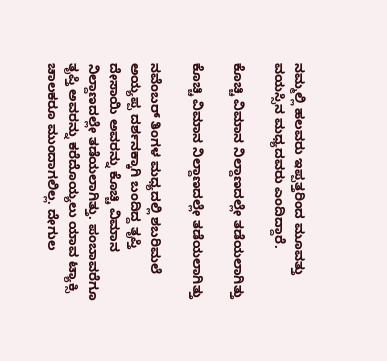ನಮ್ಮಲ್ಲಿ ಹಲವರು ಇಪ್ಪತ್ತರಿಂದ ಮೂವತ್ತು ವಯಸ್ಸಿನ ಮಧ್ಯದವರು ಎಂದಿದ್ದಾರೆ.

ಕೊಚ್ಚಿ ವಿಮಾನ ನಿಲ್ದಾಣದಲ್ಲೇ ತಡೆಯಲಾಗಿತ್ತು

ಕೊಚ್ಚಿ ವಿಮಾನ ನಿಲ್ದಾಣದಲ್ಲೇ ತಡೆಯಲಾಗಿತ್ತು

ನವೆಂಬರ್ ತಿಂಗಳ ಮಧ್ಯದಲ್ಲಿ ಶಬರಿಮಲೆ ಅಯ್ಯಪ್ಪ ದರ್ಶನಕ್ಕಾಗಿ ಬಂದಿದ್ದ ತೃಪ್ತಿ ದೇಸಾಯಿ ಅವರನ್ನು ಕೊಚ್ಚಿ ವಿಮಾನ ನಿಲ್ದಾಣದಲ್ಲೇ ತಡೆಯಲಾಗಿತ್ತು. ಪಂಬಾವರೆಗೂ ತೃಪ್ತಿ ಅವರನ್ನು ಕರೆದೊಯ್ಯಲು ಯಾವ ಟ್ಯಾಕ್ಸಿ ಚಾಲಕರೂ ಮುಂದಾಗಲಿಲ್ಲ. ದೇಗುಲ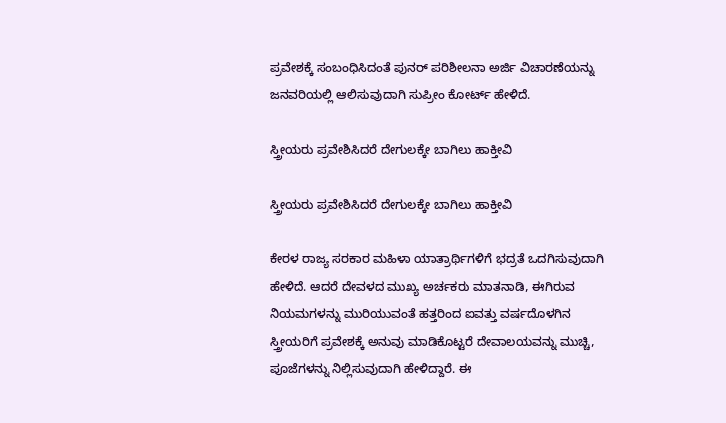ಪ್ರವೇಶಕ್ಕೆ ಸಂಬಂಧಿಸಿದಂತೆ ಪುನರ್ ಪರಿಶೀಲನಾ ಅರ್ಜಿ ವಿಚಾರಣೆಯನ್ನು ಜನವರಿಯಲ್ಲಿ ಆಲಿಸುವುದಾಗಿ ಸುಪ್ರೀಂ ಕೋರ್ಟ್ ಹೇಳಿದೆ.

ಸ್ತ್ರೀಯರು ಪ್ರವೇಶಿಸಿದರೆ ದೇಗುಲಕ್ಕೇ ಬಾಗಿಲು ಹಾಕ್ತೀವಿ

ಸ್ತ್ರೀಯರು ಪ್ರವೇಶಿಸಿದರೆ ದೇಗುಲಕ್ಕೇ ಬಾಗಿಲು ಹಾಕ್ತೀವಿ

ಕೇರಳ ರಾಜ್ಯ ಸರಕಾರ ಮಹಿಳಾ ಯಾತ್ರಾರ್ಥಿಗಳಿಗೆ ಭದ್ರತೆ ಒದಗಿಸುವುದಾಗಿ ಹೇಳಿದೆ. ಆದರೆ ದೇವಳದ ಮುಖ್ಯ ಅರ್ಚಕರು ಮಾತನಾಡಿ, ಈಗಿರುವ ನಿಯಮಗಳನ್ನು ಮುರಿಯುವಂತೆ ಹತ್ತರಿಂದ ಐವತ್ತು ವರ್ಷದೊಳಗಿನ ಸ್ತ್ರೀಯರಿಗೆ ಪ್ರವೇಶಕ್ಕೆ ಅನುವು ಮಾಡಿಕೊಟ್ಟರೆ ದೇವಾಲಯವನ್ನು ಮುಚ್ಚಿ, ಪೂಜೆಗಳನ್ನು ನಿಲ್ಲಿಸುವುದಾಗಿ ಹೇಳಿದ್ದಾರೆ. ಈ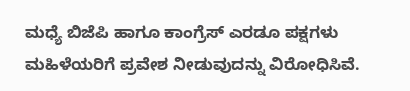ಮಧ್ಯೆ ಬಿಜೆಪಿ ಹಾಗೂ ಕಾಂಗ್ರೆಸ್ ಎರಡೂ ಪಕ್ಷಗಳು ಮಹಿಳೆಯರಿಗೆ ಪ್ರವೇಶ ನೀಡುವುದನ್ನು ವಿರೋಧಿಸಿವೆ.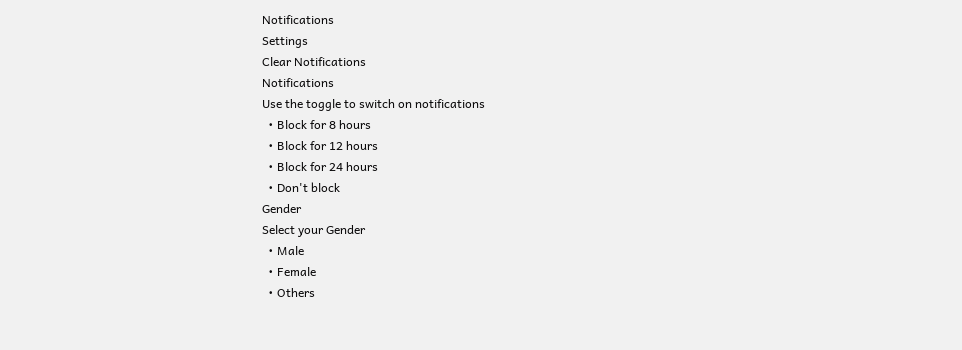Notifications
Settings
Clear Notifications
Notifications
Use the toggle to switch on notifications
  • Block for 8 hours
  • Block for 12 hours
  • Block for 24 hours
  • Don't block
Gender
Select your Gender
  • Male
  • Female
  • Others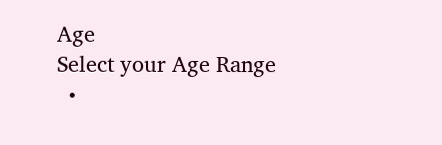Age
Select your Age Range
  •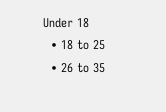Under 18
  • 18 to 25
  • 26 to 35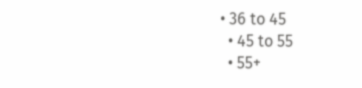• 36 to 45
  • 45 to 55
  • 55+